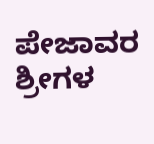ಪೇಜಾವರ ಶ್ರೀಗಳ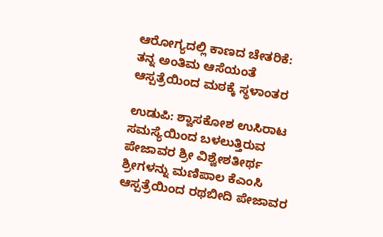ಆರೋಗ್ಯದಲ್ಲಿ ಕಾಣದ ಚೇತರಿಕೆ: ತನ್ನ ಅಂತಿಮ ಆಸೆಯಂತೆ ಆಸ್ಪತ್ರೆಯಿಂದ ಮಠಕ್ಕೆ ಸ್ಥಳಾಂತರ

ಉಡುಪಿ: ಶ್ವಾಸಕೋಶ ಉಸಿರಾಟ ಸಮಸ್ಯೆಯಿಂದ ಬಳಲುತ್ತಿರುವ ಪೇಜಾವರ ಶ್ರೀ ವಿಶ್ವೇಶತೀರ್ಥ ಶ್ರೀಗಳನ್ನು ಮಣಿಪಾಲ ಕೆಎಂಸಿ ಆಸ್ಪತ್ರೆಯಿಂದ ರಥಬೀದಿ ಪೇಜಾವರ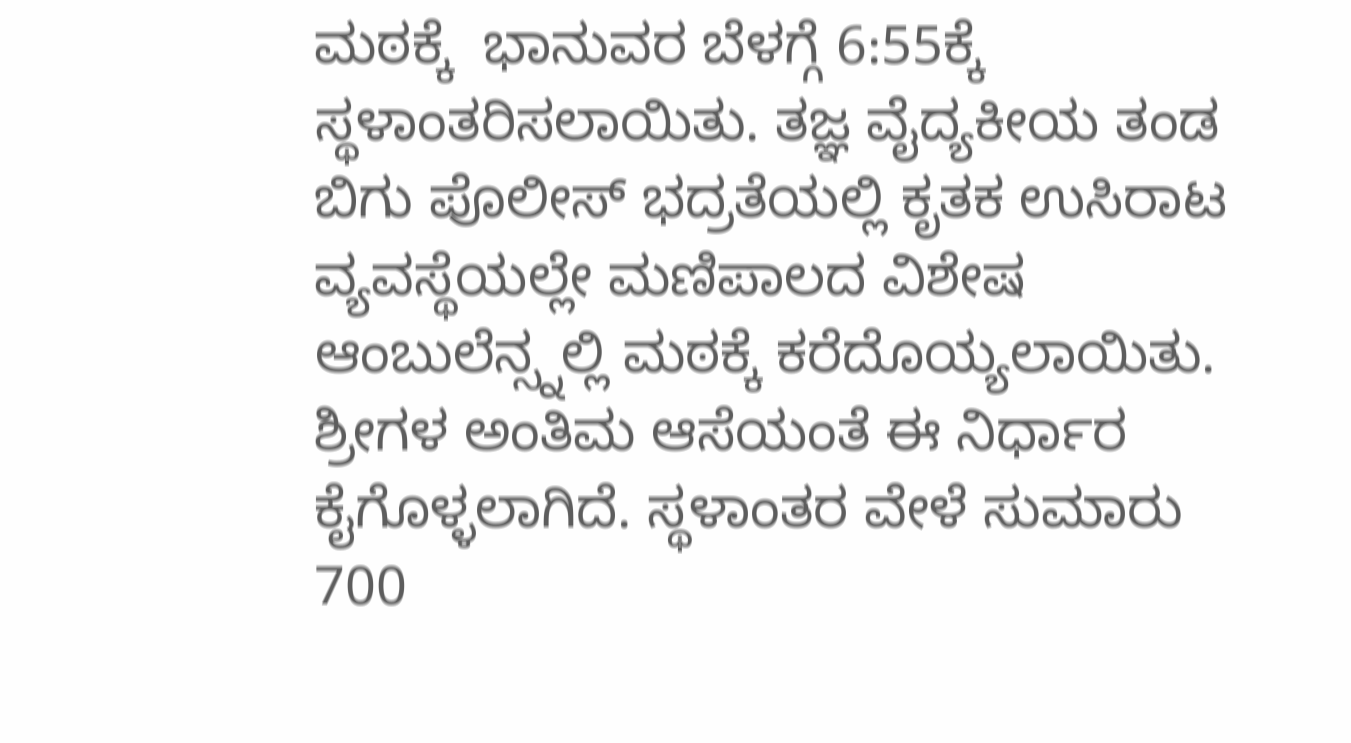ಮಠಕ್ಕೆ  ಭಾನುವರ ಬೆಳಗ್ಗೆ ‌6:55ಕ್ಕೆ ಸ್ಥಳಾಂತರಿಸಲಾಯಿತು. ತಜ್ಞ ವೈದ್ಯಕೀಯ ತಂಡ ಬಿಗು ಪೊಲೀಸ್ ಭದ್ರತೆಯಲ್ಲಿ ಕೃತಕ ಉಸಿರಾಟ ವ್ಯವಸ್ಥೆಯಲ್ಲೇ ಮಣಿಪಾಲದ ವಿಶೇಷ ಆಂಬುಲೆನ್ಸ್ನಲ್ಲಿ ಮಠಕ್ಕೆ ಕರೆದೊಯ್ಯಲಾಯಿತು. ಶ್ರೀಗಳ ಅಂತಿಮ‌ ಆಸೆಯಂತೆ ಈ ನಿರ್ಧಾರ ಕೈಗೊಳ್ಳಲಾಗಿದೆ. ಸ್ಥಳಾಂತರ ವೇಳೆ ಸುಮಾರು 700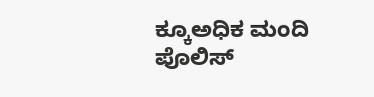ಕ್ಕೂ‌ಅಧಿಕ ಮಂದಿ ಪೊಲಿಸ್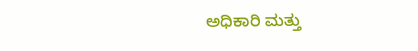ಅಧಿಕಾರಿ ಮತ್ತು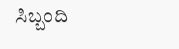ಸಿಬ್ಬಂದಿ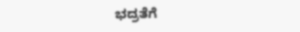ಭದ್ರತೆಗೆ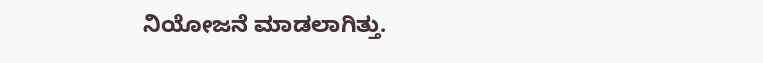ನಿಯೋಜನೆ ಮಾಡಲಾಗಿತ್ತು.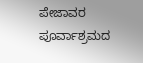ಪೇಜಾವರ ಪೂರ್ವಾಶ್ರಮದ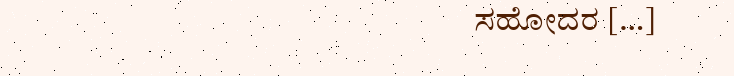ಸಹೋದರ […]